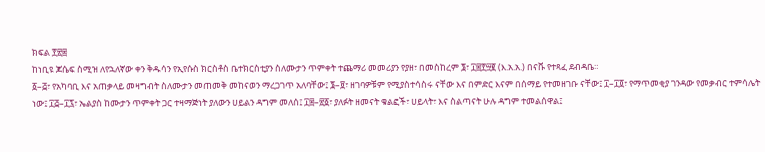ክፍል ፻፳፰
ከነቢዩ ጆሴፍ ስሚዝ ለየኋለኛው ቀን ቅዱሳን የኢየሱስ ክርስቶስ ቤተክርስቲያን ስለሙታን ጥምቀት ተጨማሪ መመሪያን የያዘ፣ በመስከረም ፮፣ ፲፰፻፵፪ (እ.አ.አ.) በናቩ የተጻፈ ደብዳቤ።
፩–፭፣ የአካባቢ እና አጠቃላይ መዛግብት ስለሙታን መጠመቅ መከናወን ማረጋገጥ አለባቸው፤ ፮–፱፣ ዘገባዎቹም የሚያስተሳስሩ ናቸው እና በምድር እናም በሰማይ የተመዘገቡ ናቸው፤ ፲–፲፬፣ የማጥመቂያ ገንዳው የመቃብር ተምሳሌት ነው፤ ፲፭–፲፯፣ ኤልያስ ከሙታን ጥምቀት ጋር ተዛማጅነት ያለውን ሀይልን ዳግም መለሰ፤ ፲፰–፳፩፣ ያለፉት ዘመናት ቁልፎች፣ ሀይላት፣ እና ስልጣናት ሁሉ ዳግም ተመልሰዋል፤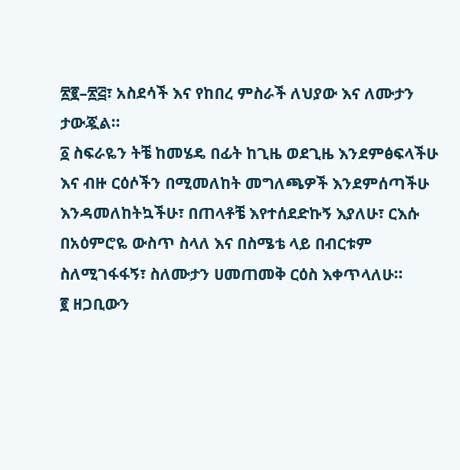፳፪–፳፭፣ አስደሳች እና የከበረ ምስራች ለህያው እና ለሙታን ታውጇል።
፩ ስፍራዬን ትቼ ከመሄዴ በፊት ከጊዜ ወደጊዜ እንደምፅፍላችሁ እና ብዙ ርዕሶችን በሚመለከት መግለጫዎች እንደምሰጣችሁ እንዳመለከትኳችሁ፣ በጠላቶቼ እየተሰደድኩኝ እያለሁ፣ ርእሱ በአዕምሮዬ ውስጥ ስላለ እና በስሜቴ ላይ በብርቱም ስለሚገፋፋኝ፣ ስለሙታን ሀመጠመቅ ርዕስ እቀጥላለሁ።
፪ ዘጋቢውን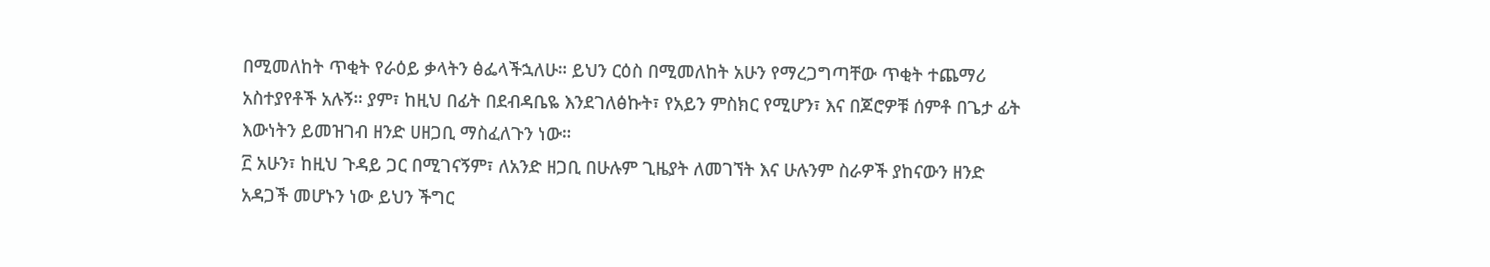በሚመለከት ጥቂት የራዕይ ቃላትን ፅፌላችኋለሁ። ይህን ርዕስ በሚመለከት አሁን የማረጋግጣቸው ጥቂት ተጨማሪ አስተያየቶች አሉኝ። ያም፣ ከዚህ በፊት በደብዳቤዬ እንደገለፅኩት፣ የአይን ምስክር የሚሆን፣ እና በጆሮዎቹ ሰምቶ በጌታ ፊት እውነትን ይመዝገብ ዘንድ ሀዘጋቢ ማስፈለጉን ነው።
፫ አሁን፣ ከዚህ ጉዳይ ጋር በሚገናኝም፣ ለአንድ ዘጋቢ በሁሉም ጊዜያት ለመገኘት እና ሁሉንም ስራዎች ያከናውን ዘንድ አዳጋች መሆኑን ነው ይህን ችግር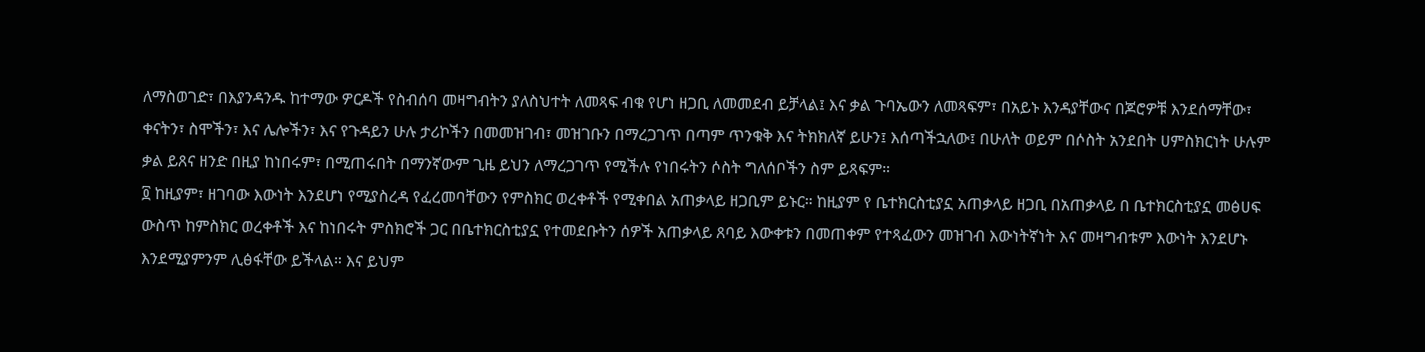ለማስወገድ፣ በእያንዳንዱ ከተማው ዎርዶች የስብሰባ መዛግብትን ያለስህተት ለመጻፍ ብቁ የሆነ ዘጋቢ ለመመደብ ይቻላል፤ እና ቃል ጉባኤውን ለመጻፍም፣ በአይኑ እንዳያቸውና በጆሮዎቹ እንደሰማቸው፣ ቀናትን፣ ስሞችን፣ እና ሌሎችን፣ እና የጉዳይን ሁሉ ታሪኮችን በመመዝገብ፣ መዝገቡን በማረጋገጥ በጣም ጥንቁቅ እና ትክክለኛ ይሁን፤ እሰጣችኋለው፤ በሁለት ወይም በሶስት አንደበት ሀምስክርነት ሁሉም ቃል ይጸና ዘንድ በዚያ ከነበሩም፣ በሚጠሩበት በማንኛውም ጊዜ ይህን ለማረጋገጥ የሚችሉ የነበሩትን ሶስት ግለሰቦችን ስም ይጻፍም።
፬ ከዚያም፣ ዘገባው እውነት እንደሆነ የሚያስረዳ የፈረመባቸውን የምስክር ወረቀቶች የሚቀበል አጠቃላይ ዘጋቢም ይኑር። ከዚያም የ ቤተክርስቲያኗ አጠቃላይ ዘጋቢ በአጠቃላይ በ ቤተክርስቲያኗ መፅሀፍ ውስጥ ከምስክር ወረቀቶች እና ከነበሩት ምስክሮች ጋር በቤተክርስቲያኗ የተመደቡትን ሰዎች አጠቃላይ ጸባይ እውቀቱን በመጠቀም የተጻፈውን መዝገብ እውነትኛነት እና መዛግብቱም እውነት እንደሆኑ እንደሚያምንም ሊፅፋቸው ይችላል። እና ይህም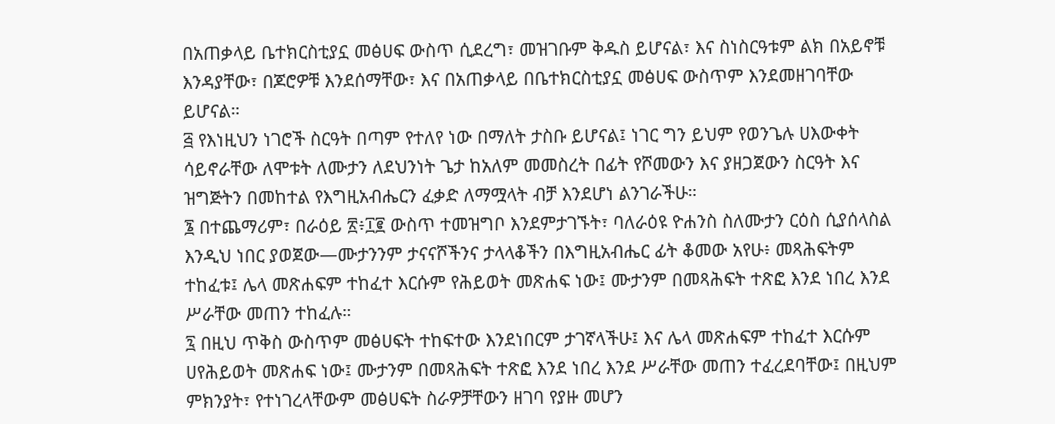በአጠቃላይ ቤተክርስቲያኗ መፅሀፍ ውስጥ ሲደረግ፣ መዝገቡም ቅዱስ ይሆናል፣ እና ስነስርዓቱም ልክ በአይኖቹ እንዳያቸው፣ በጆሮዎቹ እንደሰማቸው፣ እና በአጠቃላይ በቤተክርስቲያኗ መፅሀፍ ውስጥም እንደመዘገባቸው ይሆናል።
፭ የእነዚህን ነገሮች ስርዓት በጣም የተለየ ነው በማለት ታስቡ ይሆናል፤ ነገር ግን ይህም የወንጌሉ ሀእውቀት ሳይኖራቸው ለሞቱት ለሙታን ለደህንነት ጌታ ከአለም መመስረት በፊት የሾመውን እና ያዘጋጀውን ስርዓት እና ዝግጅትን በመከተል የእግዚአብሔርን ፈቃድ ለማሟላት ብቻ እንደሆነ ልንገራችሁ።
፮ በተጨማሪም፣ በራዕይ ፳፥፲፪ ውስጥ ተመዝግቦ እንደምታገኙት፣ ባለራዕዩ ዮሐንስ ስለሙታን ርዕስ ሲያሰላስል እንዲህ ነበር ያወጀው—ሙታንንም ታናናሾችንና ታላላቆችን በእግዚአብሔር ፊት ቆመው አየሁ፥ መጻሕፍትም ተከፈቱ፤ ሌላ መጽሐፍም ተከፈተ እርሱም የሕይወት መጽሐፍ ነው፤ ሙታንም በመጻሕፍት ተጽፎ እንደ ነበረ እንደ ሥራቸው መጠን ተከፈሉ።
፯ በዚህ ጥቅስ ውስጥም መፅሀፍት ተከፍተው እንደነበርም ታገኛላችሁ፤ እና ሌላ መጽሐፍም ተከፈተ እርሱም ሀየሕይወት መጽሐፍ ነው፤ ሙታንም በመጻሕፍት ተጽፎ እንደ ነበረ እንደ ሥራቸው መጠን ተፈረደባቸው፤ በዚህም ምክንያት፣ የተነገረላቸውም መፅሀፍት ስራዎቻቸውን ዘገባ የያዙ መሆን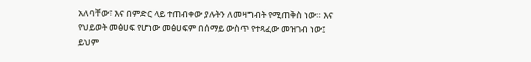አለባቸው፣ እና በምድር ላይ ተጠብቀው ያሉትን ለመዛግብት የሚጠቅስ ነው። እና የህይወት መፅሀፍ የሆነው መፅሀፍም በሰማይ ውስጥ የተጻፈው መዝገብ ነው፤ ይህም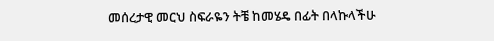መሰረታዊ መርህ ስፍራዬን ትቼ ከመሄዴ በፊት በላኩላችሁ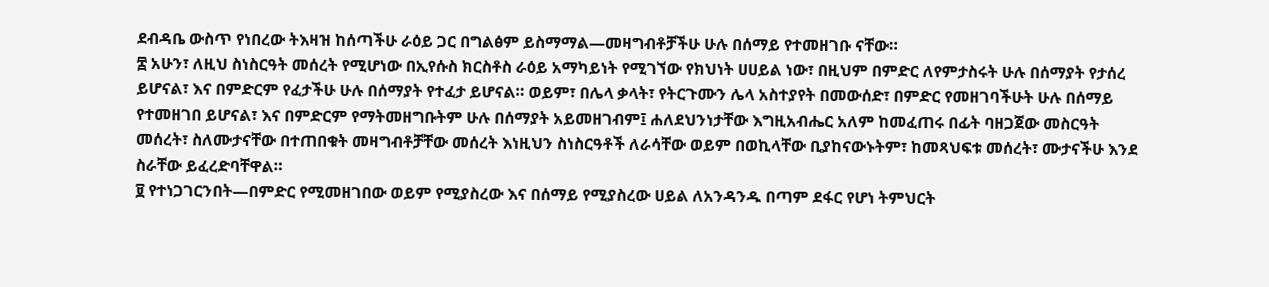ደብዳቤ ውስጥ የነበረው ትእዛዝ ከሰጣችሁ ራዕይ ጋር በግልፅም ይስማማል—መዛግብቶቻችሁ ሁሉ በሰማይ የተመዘገቡ ናቸው።
፰ አሁን፣ ለዚህ ስነስርዓት መሰረት የሚሆነው በኢየሱስ ክርስቶስ ራዕይ አማካይነት የሚገኘው የክህነት ሀሀይል ነው፣ በዚህም በምድር ለየምታስሩት ሁሉ በሰማያት የታሰረ ይሆናል፣ እና በምድርም የፈታችሁ ሁሉ በሰማያት የተፈታ ይሆናል። ወይም፣ በሌላ ቃላት፣ የትርጉሙን ሌላ አስተያየት በመውሰድ፣ በምድር የመዘገባችሁት ሁሉ በሰማይ የተመዘገበ ይሆናል፣ እና በምድርም የማትመዘግቡትም ሁሉ በሰማያት አይመዘገብም፤ ሐለደህንነታቸው እግዚአብሔር አለም ከመፈጠሩ በፊት ባዘጋጀው መስርዓት መሰረት፣ ስለሙታናቸው በተጠበቁት መዛግብቶቻቸው መሰረት እነዚህን ስነስርዓቶች ለራሳቸው ወይም በወኪላቸው ቢያከናውኑትም፣ ከመጻህፍቱ መሰረት፣ ሙታናችሁ እንደ ስራቸው ይፈረድባቸዋል።
፱ የተነጋገርንበት—በምድር የሚመዘገበው ወይም የሚያስረው እና በሰማይ የሚያስረው ሀይል ለአንዳንዱ በጣም ደፋር የሆነ ትምህርት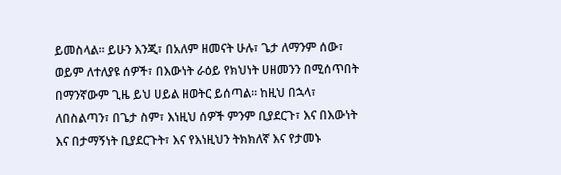ይመስላል። ይሁን እንጂ፣ በአለም ዘመናት ሁሉ፣ ጌታ ለማንም ሰው፣ ወይም ለተለያዩ ሰዎች፣ በእውነት ራዕይ የክህነት ሀዘመንን በሚሰጥበት በማንኛውም ጊዜ ይህ ሀይል ዘወትር ይሰጣል። ከዚህ በኋላ፣ ለበስልጣን፣ በጌታ ስም፣ እነዚህ ሰዎች ምንም ቢያደርጉ፣ እና በእውነት እና በታማኝነት ቢያደርጉት፣ እና የእነዚህን ትክክለኛ እና የታመኑ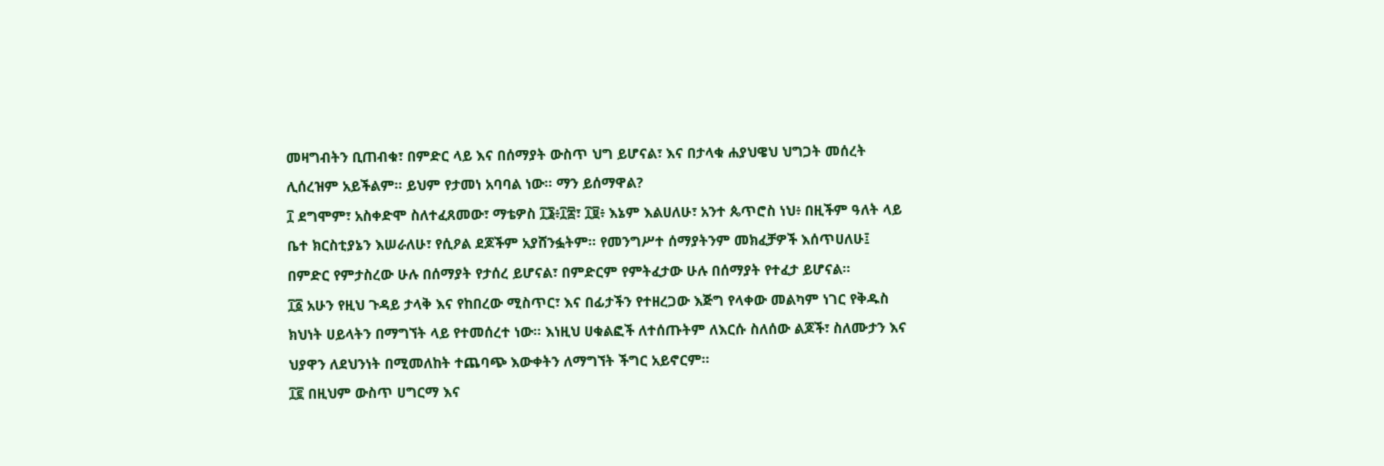መዛግብትን ቢጠብቁ፣ በምድር ላይ እና በሰማያት ውስጥ ህግ ይሆናል፣ እና በታላቁ ሐያህዌህ ህግጋት መሰረት ሊሰረዝም አይችልም። ይህም የታመነ አባባል ነው። ማን ይሰማዋል?
፲ ደግሞም፣ አስቀድሞ ስለተፈጸመው፣ ማቴዎስ ፲፮፥፲፰፣ ፲፱፥ እኔም እልሀለሁ፣ አንተ ጴጥሮስ ነህ፥ በዚችም ዓለት ላይ ቤተ ክርስቲያኔን እሠራለሁ፣ የሲዖል ደጆችም አያሸንፏትም። የመንግሥተ ሰማያትንም መክፈቻዎች እሰጥሀለሁ፤ በምድር የምታስረው ሁሉ በሰማያት የታሰረ ይሆናል፣ በምድርም የምትፈታው ሁሉ በሰማያት የተፈታ ይሆናል።
፲፩ አሁን የዚህ ጉዳይ ታላቅ እና የከበረው ሚስጥር፣ እና በፊታችን የተዘረጋው እጅግ የላቀው መልካም ነገር የቅዱስ ክህነት ሀይላትን በማግኘት ላይ የተመሰረተ ነው። እነዚህ ሀቁልፎች ለተሰጡትም ለእርሱ ስለሰው ልጆች፣ ስለሙታን እና ህያዋን ለደህንነት በሚመለከት ተጨባጭ እውቀትን ለማግኘት ችግር አይኖርም።
፲፪ በዚህም ውስጥ ሀግርማ እና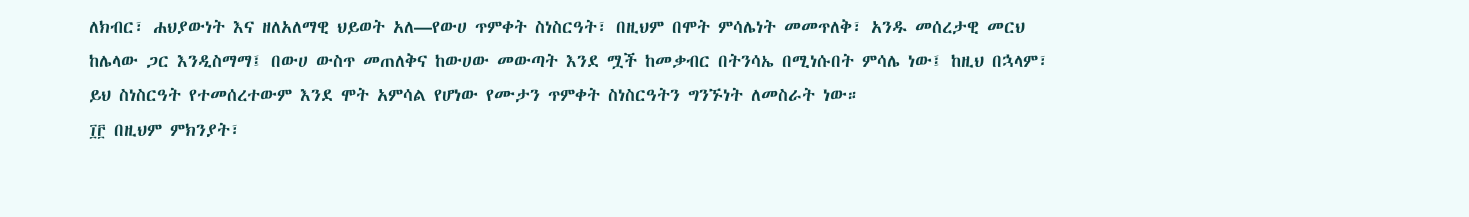ለክብር፣ ሐህያውነት እና ዘለአለማዊ ህይወት አለ—የውሀ ጥምቀት ስነስርዓት፣ በዚህም በሞት ምሳሌነት መመጥለቅ፣ አንዱ መሰረታዊ መርህ ከሌላው ጋር እንዲስማማ፤ በውሀ ውስጥ መጠለቅና ከውሀው መውጣት እንደ ሟች ከመቃብር በትንሳኤ በሚነሱበት ምሳሌ ነው፤ ከዚህ በኋላም፣ ይህ ስነስርዓት የተመሰረተውም እንደ ሞት አምሳል የሆነው የሙታን ጥምቀት ስነስርዓትን ግንኙነት ለመስራት ነው።
፲፫ በዚህም ምክንያት፣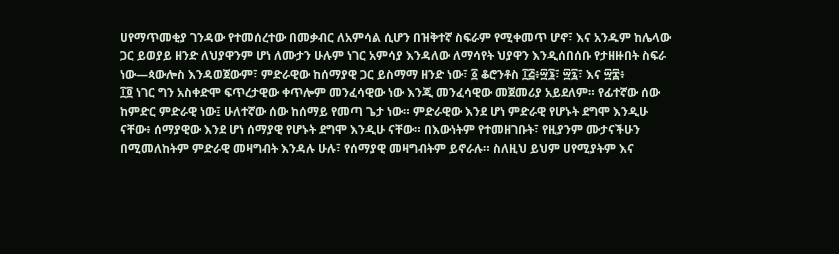ሀየማጥመቂያ ገንዳው የተመሰረተው በመቃብር ለአምሳል ሲሆን በዝቅተኛ ስፍራም የሚቀመጥ ሆኖ፣ እና አንዱም ከሌላው ጋር ይወያይ ዘንድ ለህያዋንም ሆነ ለሙታን ሁሉም ነገር አምሳያ እንዳለው ለማሳየት ህያዋን እንዲሰበሰቡ የታዘዙበት ስፍራ ነው—ጳውሎስ እንዳወጀውም፣ ምድራዊው ከሰማያዊ ጋር ይስማማ ዘንድ ነው፣ ፩ ቆሮንቶስ ፲፭፥፵፮፣ ፵፯፣ እና ፵፰፥
፲፬ ነገር ግን አስቀድሞ ፍጥረታዊው ቀጥሎም መንፈሳዊው ነው እንጂ መንፈሳዊው መጀመሪያ አይደለም። የፊተኛው ሰው ከምድር ምድራዊ ነው፤ ሁለተኛው ሰው ከሰማይ የመጣ ጌታ ነው። ምድራዊው እንደ ሆነ ምድራዊ የሆኑት ደግሞ እንዲሁ ናቸው፥ ሰማያዊው እንደ ሆነ ሰማያዊ የሆኑት ደግሞ እንዲሁ ናቸው። በእውነትም የተመዘገቡት፣ የዚያንም ሙታናችሁን በሚመለከትም ምድራዊ መዛግብት እንዳሉ ሁሉ፣ የሰማያዊ መዛግብትም ይኖራሉ። ስለዚህ ይህም ሀየሚያትም እና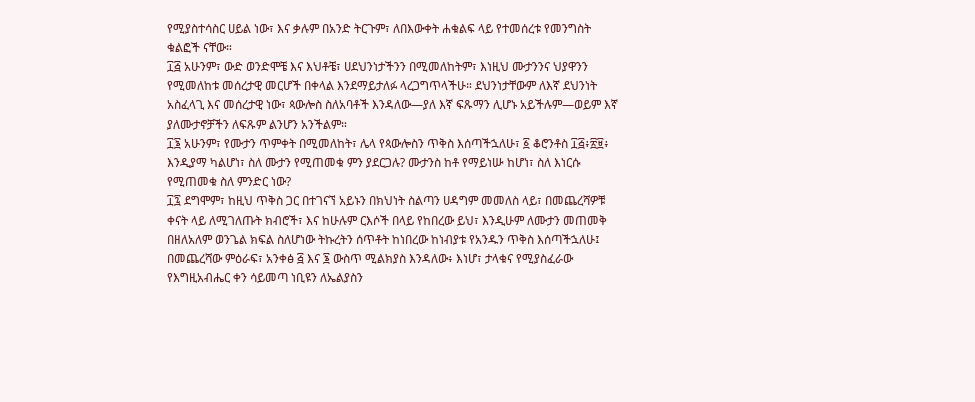የሚያስተሳስር ሀይል ነው፣ እና ቃሉም በአንድ ትርጉም፣ ለበእውቀት ሐቁልፍ ላይ የተመሰረቱ የመንግስት ቁልፎች ናቸው።
፲፭ አሁንም፣ ውድ ወንድሞቼ እና እህቶቼ፣ ሀደህንነታችንን በሚመለከትም፣ እነዚህ ሙታንንና ህያዋንን የሚመለከቱ መሰረታዊ መርሆች በቀላል እንደማይታለፉ ላረጋግጥላችሁ። ደህንነታቸውም ለእኛ ደህንነት አስፈላጊ እና መሰረታዊ ነው፣ ጳውሎስ ስለአባቶች እንዳለው—ያለ እኛ ፍጹማን ሊሆኑ አይችሉም—ወይም እኛ ያለሙታኖቻችን ለፍጹም ልንሆን አንችልም።
፲፮ አሁንም፣ የሙታን ጥምቀት በሚመለከት፣ ሌላ የጳውሎስን ጥቅስ እሰጣችኋለሁ፣ ፩ ቆሮንቶስ ፲፭፥፳፱፥ እንዲያማ ካልሆነ፣ ስለ ሙታን የሚጠመቁ ምን ያደርጋሉ? ሙታንስ ከቶ የማይነሡ ከሆነ፣ ስለ እነርሱ የሚጠመቁ ስለ ምንድር ነው?
፲፯ ደግሞም፣ ከዚህ ጥቅስ ጋር በተገናኘ አይኑን በክህነት ስልጣን ሀዳግም መመለስ ላይ፣ በመጨረሻዎቹ ቀናት ላይ ለሚገለጡት ክብሮች፣ እና ከሁሉም ርእሶች በላይ የከበረው ይህ፣ እንዲሁም ለሙታን መጠመቅ በዘለአለም ወንጌል ክፍል ስለሆነው ትኩረትን ሰጥቶት ከነበረው ከነብያቱ የአንዱን ጥቅስ እሰጣችኋለሁ፤ በመጨረሻው ምዕራፍ፣ አንቀፅ ፭ እና ፮ ውስጥ ሚልክያስ እንዳለው፥ እነሆ፣ ታላቁና የሚያስፈራው የእግዚአብሔር ቀን ሳይመጣ ነቢዩን ለኤልያስን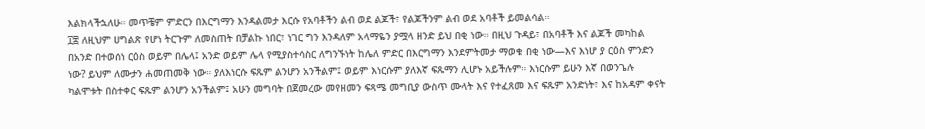እልክላችኋለሁ። መጥቼም ምድርን በእርግማን እንዳልመታ እርሱ የአባቶችን ልብ ወደ ልጆች፣ የልጆችንም ልብ ወደ አባቶች ይመልሳል።
፲፰ ለዚህም ሀግልጽ የሆነ ትርጉም ለመስጠት በቻልኩ ነበር፣ ነገር ግን እንዳለም አላማዬን ያሟላ ዘንድ ይህ በቂ ነው። በዚህ ጉዳይ፣ በአባቶች እና ልጆች መካከል በአንድ በተወሰነ ርዕስ ወይም በሌላ፤ አንድ ወይም ሌላ የሚያስተሳስር ለግንኙነት ከሌለ ምድር በእርግማን እንደምትመታ ማወቁ በቂ ነው—እና እነሆ ያ ርዕስ ምንድን ነው? ይህም ለሙታን ሐመጠመቅ ነው። ያለእነርሱ ፍጹም ልንሆን አንችልም፤ ወይም እነርሱም ያለእኛ ፍጹማን ሊሆኑ አይችሉም። እነርሱም ይሁን እኛ በወንጌሉ ካልሞቱት በስተቀር ፍጹም ልንሆን አንችልም፤ አሁን መግባት በጀመረው መየዘመን ፍጻሜ መግቢያ ውስጥ ሙላት እና የተፈጸመ እና ፍጹም አንድነት፣ እና ከአዳም ቀናት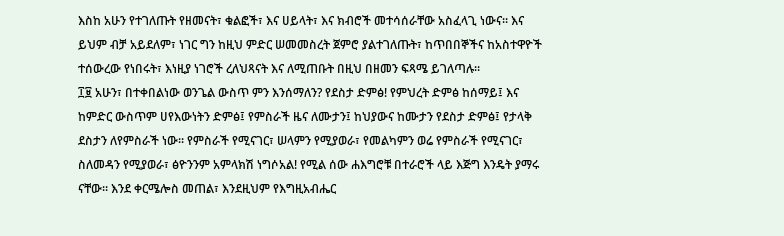እስከ አሁን የተገለጡት የዘመናት፣ ቁልፎች፣ እና ሀይላት፣ እና ክብሮች መተሳሰራቸው አስፈላጊ ነውና። እና ይህም ብቻ አይደለም፣ ነገር ግን ከዚህ ምድር ሠመመስረት ጀምሮ ያልተገለጡት፣ ከጥበበኞችና ከአስተዋዮች ተሰውረው የነበሩት፣ እነዚያ ነገሮች ረለህጻናት እና ለሚጠቡት በዚህ በዘመን ፍጻሜ ይገለጣሉ።
፲፱ አሁን፣ በተቀበልነው ወንጌል ውስጥ ምን እንሰማለን? የደስታ ድምፅ! የምህረት ድምፅ ከሰማይ፤ እና ከምድር ውስጥም ሀየእውነትን ድምፅ፤ የምስራች ዜና ለሙታን፤ ከህያውና ከሙታን የደስታ ድምፅ፤ የታላቅ ደስታን ለየምስራች ነው። የምስራች የሚናገር፣ ሠላምን የሚያወራ፣ የመልካምን ወሬ የምስራች የሚናገር፣ ስለመዳን የሚያወራ፣ ፅዮንንም አምላክሽ ነግሶአል! የሚል ሰው ሐእግሮቹ በተራሮች ላይ እጅግ እንዴት ያማሩ ናቸው። እንደ ቀርሜሎስ መጠል፣ እንደዚህም የእግዚአብሔር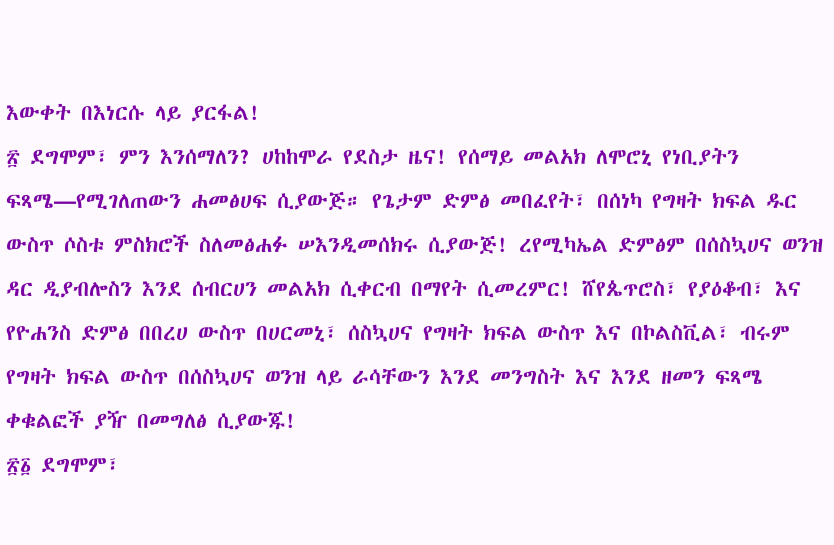እውቀት በእነርሱ ላይ ያርፋል!
፳ ደግሞም፣ ምን እንሰማለን? ሀከከሞራ የደስታ ዜና! የሰማይ መልአክ ለሞሮኒ የነቢያትን ፍጻሜ—የሚገለጠውን ሐመፅሀፍ ሲያውጅ። የጌታም ድምፅ መበፈየት፣ በሰነካ የግዛት ክፍል ዱር ውስጥ ሶስቱ ምስክሮች ስለመፅሐፉ ሠእንዲመሰክሩ ሲያውጅ! ረየሚካኤል ድምፅም በሰስኳሀና ወንዝ ዳር ዲያብሎስን እንደ ሰብርሀን መልአክ ሲቀርብ በማየት ሲመረምር! ሸየጴጥሮስ፣ የያዕቆብ፣ እና የዮሐንስ ድምፅ በበረሀ ውስጥ በሀርመኒ፣ ሰስኳሀና የግዛት ክፍል ውስጥ እና በኮልስቪል፣ ብሩም የግዛት ክፍል ውስጥ በሰስኳሀና ወንዝ ላይ ራሳቸውን እንደ መንግስት እና እንደ ዘመን ፍጻሜ ቀቁልፎች ያዥ በመግለፅ ሲያውጁ!
፳፩ ደግሞም፣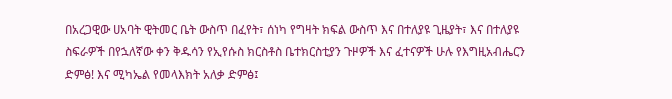በአረጋዊው ሀአባት ዊትመር ቤት ውስጥ በፈየት፣ ሰነካ የግዛት ክፍል ውስጥ እና በተለያዩ ጊዜያት፣ እና በተለያዩ ስፍራዎች በየኋለኛው ቀን ቅዱሳን የኢየሱስ ክርስቶስ ቤተክርስቲያን ጉዞዎች እና ፈተናዎች ሁሉ የእግዚአብሔርን ድምፅ! እና ሚካኤል የመላእክት አለቃ ድምፅ፤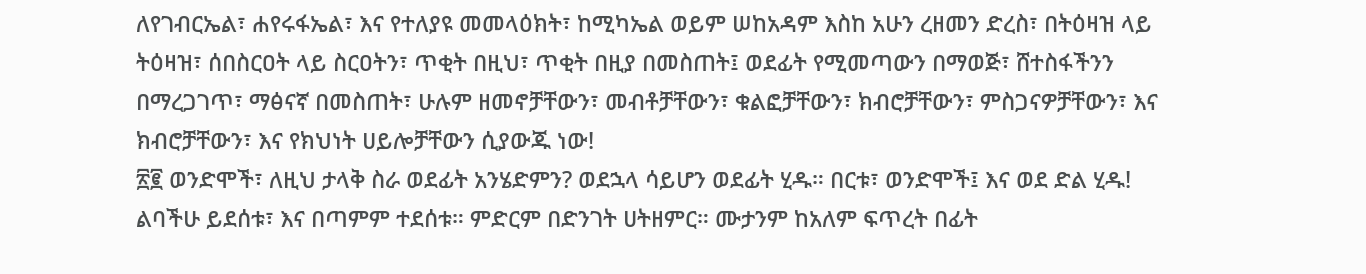ለየገብርኤል፣ ሐየሩፋኤል፣ እና የተለያዩ መመላዕክት፣ ከሚካኤል ወይም ሠከአዳም እስከ አሁን ረዘመን ድረስ፣ በትዕዛዝ ላይ ትዕዛዝ፣ ሰበስርዐት ላይ ስርዐትን፣ ጥቂት በዚህ፣ ጥቂት በዚያ በመስጠት፤ ወደፊት የሚመጣውን በማወጅ፣ ሸተስፋችንን በማረጋገጥ፣ ማፅናኛ በመስጠት፣ ሁሉም ዘመኖቻቸውን፣ መብቶቻቸውን፣ ቁልፎቻቸውን፣ ክብሮቻቸውን፣ ምስጋናዎቻቸውን፣ እና ክብሮቻቸውን፣ እና የክህነት ሀይሎቻቸውን ሲያውጁ ነው!
፳፪ ወንድሞች፣ ለዚህ ታላቅ ስራ ወደፊት አንሄድምን? ወደኋላ ሳይሆን ወደፊት ሂዱ። በርቱ፣ ወንድሞች፤ እና ወደ ድል ሂዱ! ልባችሁ ይደሰቱ፣ እና በጣምም ተደሰቱ። ምድርም በድንገት ሀትዘምር። ሙታንም ከአለም ፍጥረት በፊት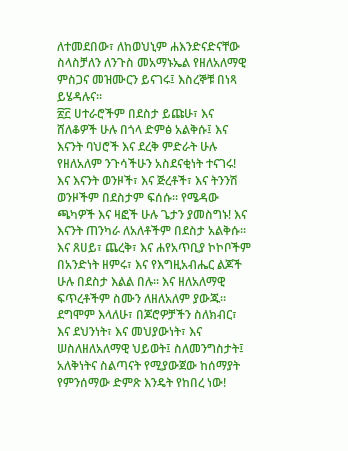ለተመደበው፣ ለከወህኒም ሐእንድናድናቸው ስላስቻለን ለንጉስ መአማኑኤል የዘለአለማዊ ምስጋና መዝሙርን ይናገሩ፤ እስረኞቹ በነጻ ይሄዳሉና።
፳፫ ሀተራሮችም በደስታ ይጩሁ፣ እና ሸለቆዎች ሁሉ በጎላ ድምፅ አልቅሱ፤ እና እናንት ባህሮች እና ደረቅ ምድራት ሁሉ የዘለአለም ንጉሳችሁን አስደናቂነት ተናገሩ! እና እናንት ወንዞች፣ እና ጅረቶች፣ እና ትንንሽ ወንዞችም በደስታም ፍሰሱ። የሜዳው ጫካዎች እና ዛፎች ሁሉ ጌታን ያመስግኑ! እና እናንት ጠንካራ ለአለቶችም በደስታ አልቅሱ። እና ጸሀይ፣ ጨረቅ፣ እና ሐየአጥቢያ ኮኮቦችም በአንድነት ዘምሩ፣ እና የእግዚአብሔር ልጆች ሁሉ በደስታ እልል በሉ። እና ዘለአለማዊ ፍጥረቶችም ስሙን ለዘለአለም ያውጁ። ደግሞም እላለሁ፣ በጆሮዎቻችን ስለክብር፣ እና ደህንነት፣ እና መህያውነት፣ እና ሠስለዘለአለማዊ ህይወት፤ ስለመንግስታት፤ አለቅነትና ስልጣናት የሚያውጀው ከሰማያት የምንሰማው ድምጽ እንዴት የከበረ ነው!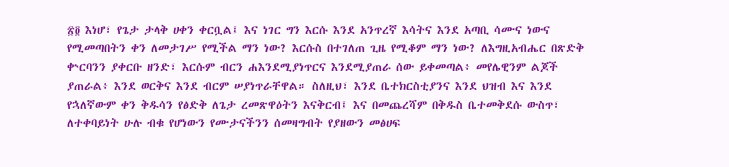፳፬ እነሆ፣ የጌታ ታላቅ ሀቀን ቀርቧል፤ እና ነገር ግን እርሱ እንደ አንጥረኛ እሳትና እንደ አጣቢ ሳሙና ነውና የሚመጣበትን ቀን ለመታገሥ የሚችል ማን ነው? እርሱስ በተገለጠ ጊዜ የሚቆም ማን ነው? ለእግዚአብሔር በጽድቅ ቍርባንን ያቀርቡ ዘንድ፣ እርሱም ብርን ሐእንደሚያነጥርና እንደሚያጠራ ሰው ይቀመጣል፥ መየሌዊንም ልጆች ያጠራል፥ እንደ ወርቅና እንደ ብርም ሠያነጥራቸዋል። ስለዚህ፣ እንደ ቤተክርስቲያንና እንደ ህዝብ እና እንደ የኋለኛውም ቀን ቅዱሳን የፅድቅ ለጌታ ረመጽዋዕትን እናቅርብ፤ እና በመጨረሻም በቅዱስ ቤተመቅደሱ ውስጥ፣ ለተቀባይነት ሁሉ ብቁ የሆነውን የሙታናችንን ሰመዛግብት የያዘውን መፅሀፍ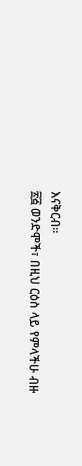እናቅርብ።
፳፭ ወንድሞች፣ በዚህ ርዕስ ላይ የምላችሁ ብዙ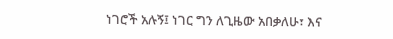ነገሮች አሉኝ፤ ነገር ግን ለጊዜው አበቃለሁ፣ እና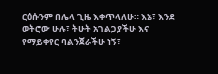ርዕሱንም በሌላ ጊዜ እቀጥላለሁ። እኔ፣ እንደ ወትሮው ሁሉ፣ ትሁት አገልጋያችሁ እና የማይቀየር ባልንጀራችሁ ነኝ፣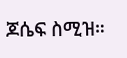ጆሴፍ ስሚዝ።